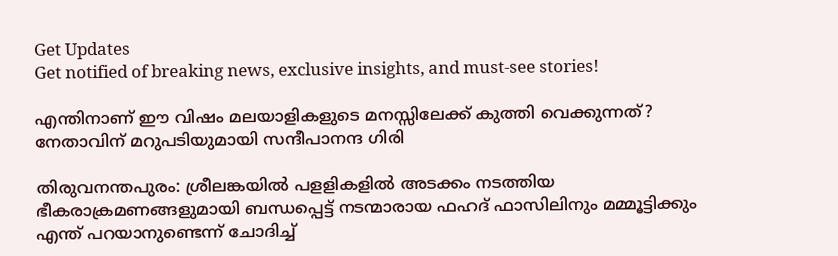Get Updates
Get notified of breaking news, exclusive insights, and must-see stories!

എന്തിനാണ് ഈ വിഷം മലയാളികളുടെ മനസ്സിലേക്ക് കുത്തി വെക്കുന്നത്? നേതാവിന് മറുപടിയുമായി സന്ദീപാനന്ദ ഗിരി

തിരുവനന്തപുരം: ശ്രീലങ്കയില്‍ പളളികളില്‍ അടക്കം നടത്തിയ ഭീകരാക്രമണങ്ങളുമായി ബന്ധപ്പെട്ട് നടന്മാരായ ഫഹദ് ഫാസിലിനും മമ്മൂട്ടിക്കും എന്ത് പറയാനുണ്ടെന്ന് ചോദിച്ച്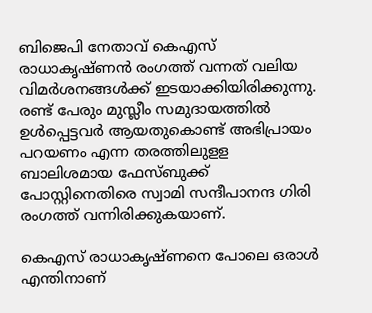ബിജെപി നേതാവ് കെഎസ് രാധാകൃഷ്ണന്‍ രംഗത്ത് വന്നത് വലിയ വിമര്‍ശനങ്ങള്‍ക്ക് ഇടയാക്കിയിരിക്കുന്നു. രണ്ട് പേരും മുസ്ലീം സമുദായത്തില്‍ ഉള്‍പ്പെട്ടവര്‍ ആയതുകൊണ്ട് അഭിപ്രായം പറയണം എന്ന തരത്തിലുളള ബാലിശമായ ഫേസ്ബുക്ക് പോസ്റ്റിനെതിരെ സ്വാമി സന്ദീപാനന്ദ ഗിരി രംഗത്ത് വന്നിരിക്കുകയാണ്.

കെഎസ് രാധാകൃഷ്ണനെ പോലെ ഒരാള്‍ എന്തിനാണ്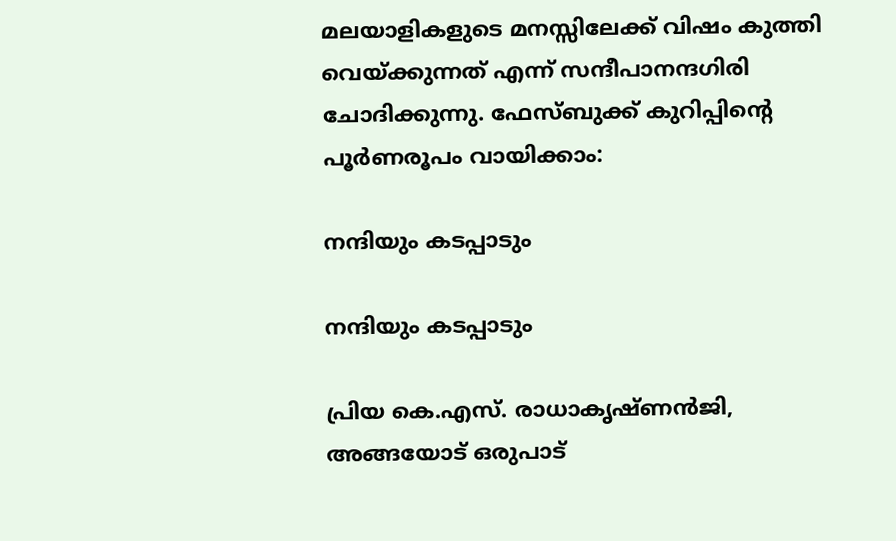മലയാളികളുടെ മനസ്സിലേക്ക് വിഷം കുത്തി വെയ്ക്കുന്നത് എന്ന് സന്ദീപാനന്ദഗിരി ചോദിക്കുന്നു. ഫേസ്ബുക്ക് കുറിപ്പിന്റെ പൂര്‍ണരൂപം വായിക്കാം:

നന്ദിയും കടപ്പാടും

നന്ദിയും കടപ്പാടും

പ്രിയ കെ.എസ്. രാധാകൃഷ്ണൻജി, അങ്ങയോട് ഒരുപാട്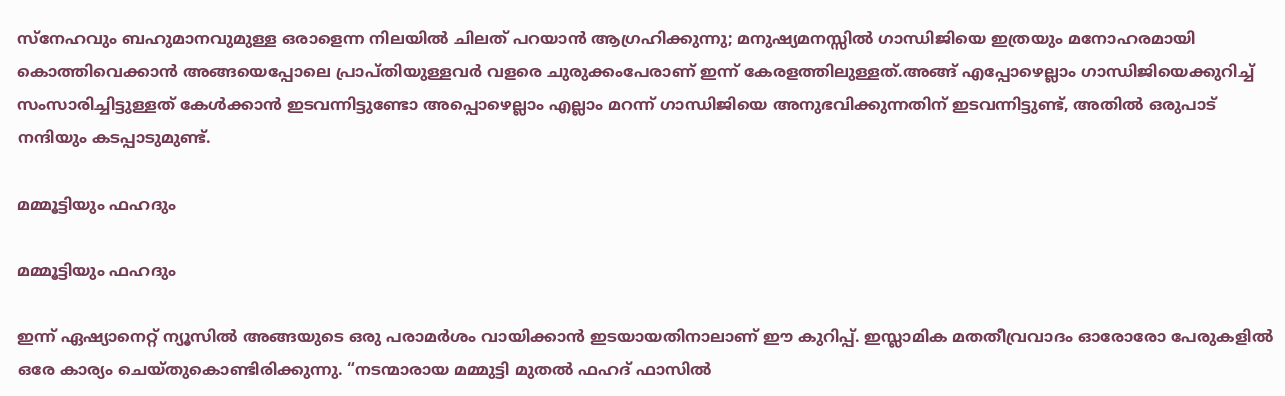സ്നേഹവും ബഹുമാനവുമുള്ള ഒരാളെന്ന നിലയിൽ ചിലത് പറയാൻ ആഗ്രഹിക്കുന്നു; മനുഷ്യമനസ്സിൽ ഗാന്ധിജിയെ ഇത്രയും മനോഹരമായി കൊത്തിവെക്കാൻ അങ്ങയെപ്പോലെ പ്രാപ്തിയുള്ളവർ വളരെ ചുരുക്കംപേരാണ് ഇന്ന് കേരളത്തിലുള്ളത്.അങ്ങ് എപ്പോഴെല്ലാം ഗാന്ധിജിയെക്കുറിച്ച് സംസാരിച്ചിട്ടുള്ളത് കേൾക്കാൻ ഇടവന്നിട്ടുണ്ടോ അപ്പൊഴെല്ലാം എല്ലാം മറന്ന് ഗാന്ധിജിയെ അനുഭവിക്കുന്നതിന് ഇടവന്നിട്ടുണ്ട്, അതിൽ ഒരുപാട് നന്ദിയും കടപ്പാടുമുണ്ട്.

മമ്മൂട്ടിയും ഫഹദും

മമ്മൂട്ടിയും ഫഹദും

ഇന്ന് ഏഷ്യാനെറ്റ് ന്യൂസിൽ അങ്ങയുടെ ഒരു പരാമർശം വായിക്കാൻ ഇടയായതിനാലാണ് ഈ കുറിപ്പ്. ഇസ്ലാമിക മതതീവ്രവാദം ഓരോരോ പേരുകളിൽ ഒരേ കാര്യം ചെയ്തുകൊണ്ടിരിക്കുന്നു. “നടന്മാരായ മമ്മുട്ടി മുതൽ ഫഹദ് ഫാസിൽ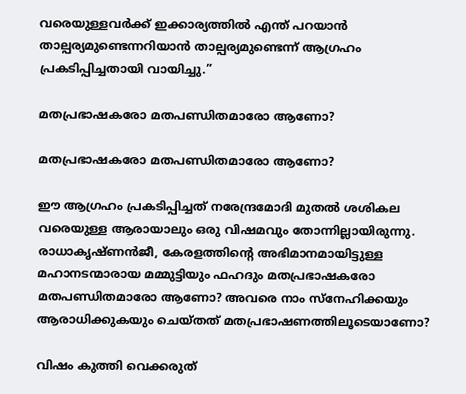വരെയുള്ളവർക്ക് ഇക്കാര്യത്തിൽ എന്ത് പറയാൻ താല്പര്യമുണ്ടെന്നറിയാൻ താല്പര്യമുണ്ടെന്ന് ആഗ്രഹം പ്രകടിപ്പിച്ചതായി വായിച്ചു.”

മതപ്രഭാഷകരോ മതപണ്ഡിതമാരോ ആണോ?

മതപ്രഭാഷകരോ മതപണ്ഡിതമാരോ ആണോ?

ഈ ആഗ്രഹം പ്രകടിപ്പിച്ചത് നരേന്ദ്രമോദി മുതൽ ശശികല വരെയുള്ള ആരായാലും ഒരു വിഷമവും തോന്നില്ലായിരുന്നു. രാധാകൃഷ്ണൻജീ, കേരളത്തിന്റെ അഭിമാനമായിട്ടുള്ള മഹാനടന്മാരായ മമ്മുട്ടിയും ഫഹദും മതപ്രഭാഷകരോ മതപണ്ഡിതമാരോ ആണോ? അവരെ നാം സ്നേഹിക്കയും ആരാധിക്കുകയും ചെയ്തത് മതപ്രഭാഷണത്തിലൂടെയാണോ?

വിഷം കുത്തി വെക്കരുത്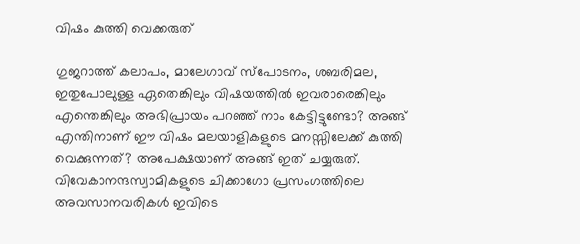വിഷം കുത്തി വെക്കരുത്

ഗുജറാത്ത് കലാപം, മാലേഗാവ് സ്പോടനം, ശബരിമല, ഇതുപോലുള്ള ഏതെങ്കിലും വിഷയത്തിൽ ഇവരാരെങ്കിലും എന്തെങ്കിലും അഭിപ്രായം പറഞ്ഞ് നാം കേട്ടിട്ടുണ്ടോ? അങ്ങ് എന്തിനാണ് ഈ വിഷം മലയാളികളുടെ മനസ്സിലേക്ക് കുത്തി വെക്കുന്നത്? അപേക്ഷയാണ് അങ്ങ് ഇത് ചയ്യരുത്. വിവേകാനന്ദസ്വാമികളുടെ ചിക്കാഗോ പ്രസംഗത്തിലെ അവസാനവരികൾ ഇവിടെ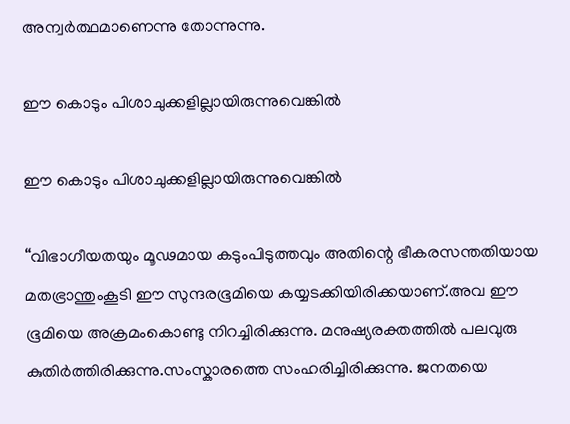അന്വർത്ഥമാണെന്നു തോന്നുന്നു.

ഈ കൊടും പിശാചുക്കളില്ലായിരുന്നുവെങ്കിൽ

ഈ കൊടും പിശാചുക്കളില്ലായിരുന്നുവെങ്കിൽ

“വിഭാഗീയതയും മൂഢമായ കടുംപിടുത്തവും അതിന്റെ ഭീകരസന്തതിയായ മതഭ്രാന്തുംകൂടി ഈ സുന്ദരഭൂമിയെ കയ്യടക്കിയിരിക്കയാണ്.അവ ഈ ഭൂമിയെ അക്രമംകൊണ്ടു നിറച്ചിരിക്കുന്നു. മനുഷ്യരക്തത്തിൽ പലവുരു കുതിർത്തിരിക്കുന്നു.സംസ്കാരത്തെ സംഹരിച്ചിരിക്കുന്നു. ജനതയെ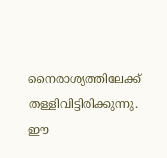നൈരാശ്യത്തിലേക്ക് തള്ളിവിട്ടിരിക്കുന്നു. ഈ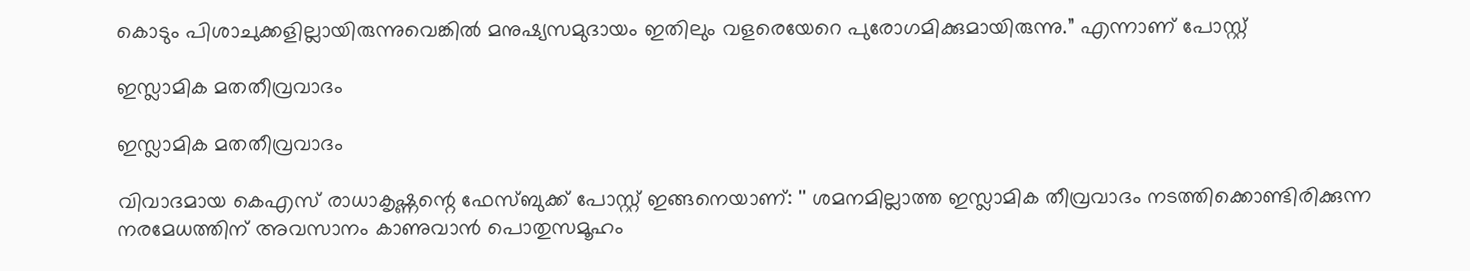കൊടും പിശാചുക്കളില്ലായിരുന്നുവെങ്കിൽ മനുഷ്യസമുദായം ഇതിലും വളരെയേറെ പുരോഗമിക്കുമായിരുന്നു.” എന്നാണ് പോസ്റ്റ്

ഇസ്ലാമിക മതതീവ്രവാദം

ഇസ്ലാമിക മതതീവ്രവാദം

വിവാദമായ കെഎസ് രാധാകൃഷ്ണന്റെ ഫേസ്ബുക്ക് പോസ്റ്റ് ഇങ്ങനെയാണ്: '' ശമനമില്ലാത്ത ഇസ്ലാമിക തീവ്രവാദം നടത്തിക്കൊണ്ടിരിക്കുന്ന നരമേധത്തിന് അവസാനം കാണുവാൻ പൊതുസമൂഹം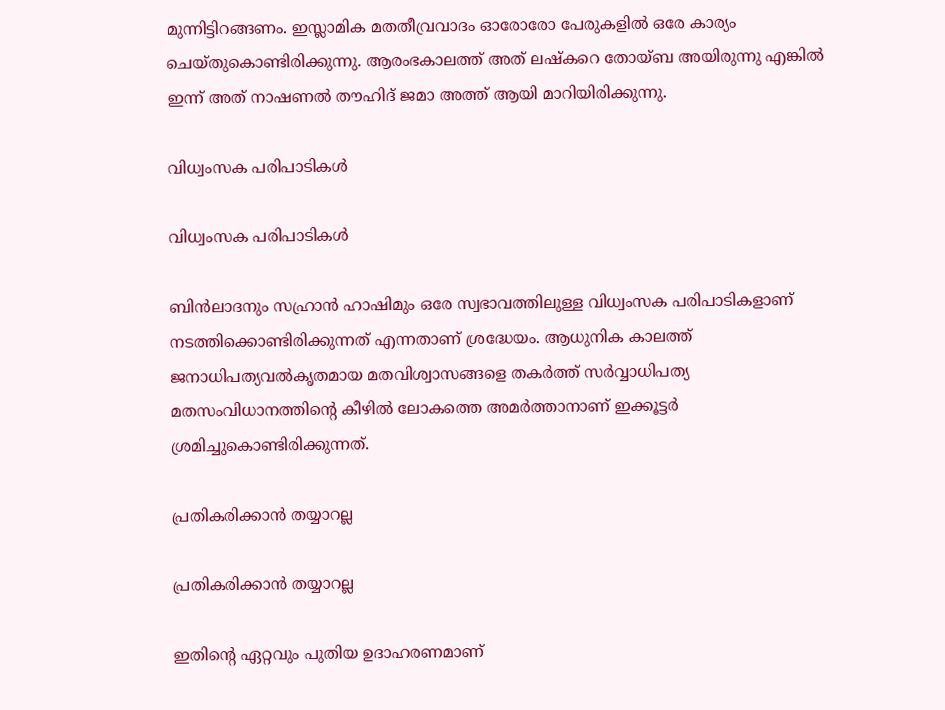മുന്നിട്ടിറങ്ങണം. ഇസ്ലാമിക മതതീവ്രവാദം ഓരോരോ പേരുകളിൽ ഒരേ കാര്യം ചെയ്തുകൊണ്ടിരിക്കുന്നു. ആരംഭകാലത്ത് അത് ലഷ്കറെ തോയ്ബ അയിരുന്നു എങ്കിൽ ഇന്ന് അത് നാഷണൽ തൗഹിദ് ജമാ അത്ത് ആയി മാറിയിരിക്കുന്നു.

വിധ്വംസക പരിപാടികൾ

വിധ്വംസക പരിപാടികൾ

ബിൻലാദനും സഹ്രാൻ ഹാഷിമും ഒരേ സ്വഭാവത്തിലുള്ള വിധ്വംസക പരിപാടികളാണ് നടത്തിക്കൊണ്ടിരിക്കുന്നത് എന്നതാണ് ശ്രദ്ധേയം. ആധുനിക കാലത്ത് ജനാധിപത്യവൽകൃതമായ മതവിശ്വാസങ്ങളെ തകർത്ത് സർവ്വാധിപത്യ മതസംവിധാനത്തിന്റെ കീഴിൽ ലോകത്തെ അമർത്താനാണ് ഇക്കൂട്ടർ ശ്രമിച്ചുകൊണ്ടിരിക്കുന്നത്.

പ്രതികരിക്കാൻ തയ്യാറല്ല

പ്രതികരിക്കാൻ തയ്യാറല്ല

ഇതിന്റെ ഏറ്റവും പുതിയ ഉദാഹരണമാണ്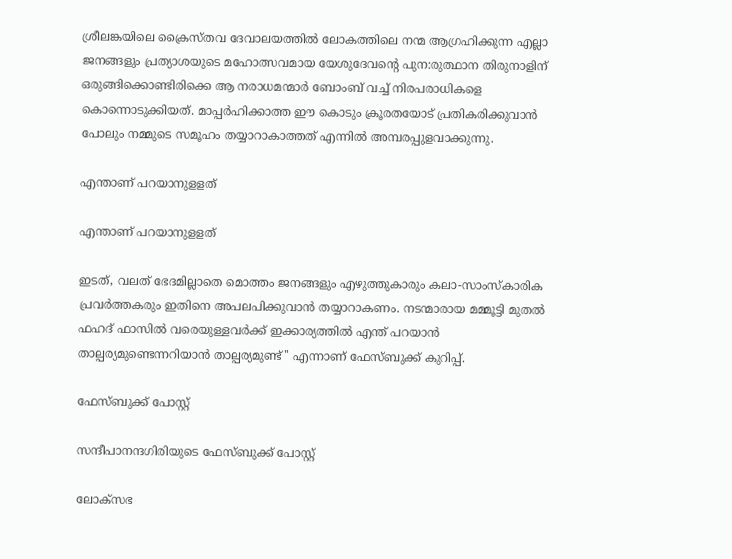ശ്രീലങ്കയിലെ ക്രൈസ്തവ ദേവാലയത്തിൽ ലോകത്തിലെ നന്മ ആഗ്രഹിക്കുന്ന എല്ലാ ജനങ്ങളും പ്രത്യാശയുടെ മഹോത്സവമായ യേശുദേവന്റെ പുന:രുത്ഥാന തിരുനാളിന് ഒരുങ്ങിക്കൊണ്ടിരിക്കെ ആ നരാധമന്മാർ ബോംബ് വച്ച് നിരപരാധികളെ കൊന്നൊടുക്കിയത്. മാപ്പർഹിക്കാത്ത ഈ കൊടും ക്രൂരതയോട് പ്രതികരിക്കുവാൻ പോലും നമ്മുടെ സമൂഹം തയ്യാറാകാത്തത് എന്നിൽ അമ്പരപ്പുളവാക്കുന്നു.

എന്താണ് പറയാനുളളത്

എന്താണ് പറയാനുളളത്

ഇടത്, വലത് ഭേദമില്ലാതെ മൊത്തം ജനങ്ങളും എഴുത്തുകാരും കലാ-സാംസ്കാരിക പ്രവർത്തകരും ഇതിനെ അപലപിക്കുവാൻ തയ്യാറാകണം. നടന്മാരായ മമ്മൂട്ടി മുതൽ ഫഹദ് ഫാസിൽ വരെയുള്ളവർക്ക് ഇക്കാര്യത്തിൽ എന്ത് പറയാൻ താല്പര്യമുണ്ടെന്നറിയാൻ താല്പര്യമുണ്ട്'' എന്നാണ് ഫേസ്ബുക്ക് കുറിപ്പ്.

ഫേസ്ബുക്ക് പോസ്റ്റ്

സന്ദീപാനന്ദഗിരിയുടെ ഫേസ്ബുക്ക് പോസ്റ്റ്

ലോക്സഭ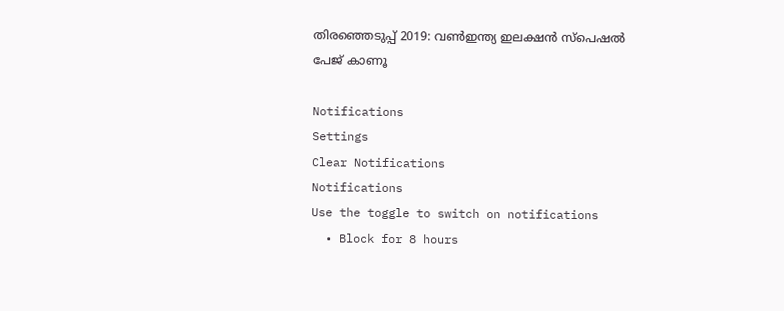തിരഞ്ഞെടുപ്പ് 2019: വൺഇന്ത്യ ഇലക്ഷൻ സ്പെഷൽ പേജ് കാണൂ

Notifications
Settings
Clear Notifications
Notifications
Use the toggle to switch on notifications
  • Block for 8 hours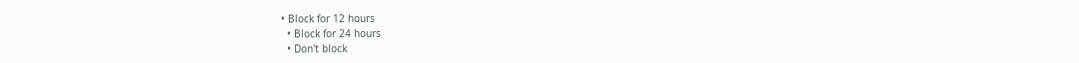• Block for 12 hours
  • Block for 24 hours
  • Don't block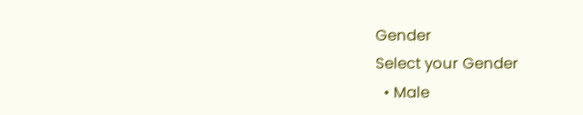Gender
Select your Gender
  • Male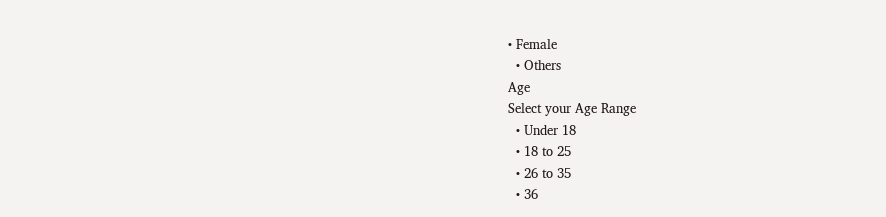• Female
  • Others
Age
Select your Age Range
  • Under 18
  • 18 to 25
  • 26 to 35
  • 36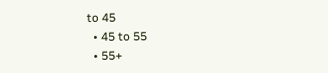to 45
  • 45 to 55
  • 55+